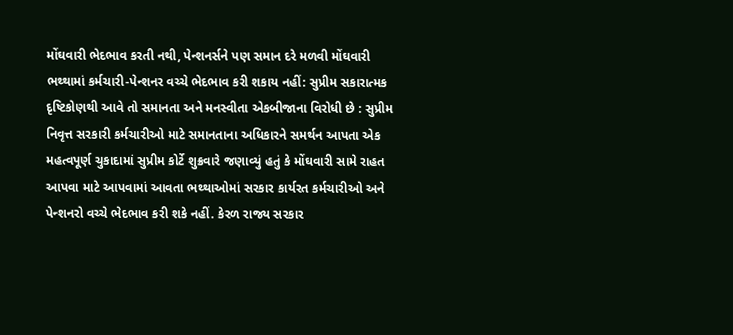મોંઘવારી ભેદભાવ કરતી નથી, પેન્શનર્સને પણ સમાન દરે મળવી મોંઘવારી ભથ્થામાં કર્મચારી-પેન્શનર વચ્ચે ભેદભાવ કરી શકાય નહીં: સુપ્રીમ સકારાત્મક દૃષ્ટિકોણથી આવે તો સમાનતા અને મનસ્વીતા એકબીજાના વિરોધી છે : સુપ્રીમ નિવૃત્ત સરકારી કર્મચારીઓ માટે સમાનતાના અધિકારને સમર્થન આપતા એક મહત્વપૂર્ણ ચુકાદામાં સુપ્રીમ કોર્ટે શુક્રવારે જણાવ્યું હતું કે મોંઘવારી સામે રાહત આપવા માટે આપવામાં આવતા ભથ્થાઓમાં સરકાર કાર્યરત કર્મચારીઓ અને પેન્શનરો વચ્ચે ભેદભાવ કરી શકે નહીં. કેરળ રાજ્ય સરકાર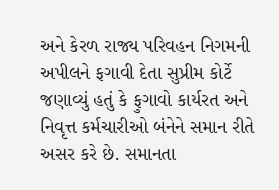અને કેરળ રાજ્ય પરિવહન નિગમની અપીલને ફગાવી દેતા સુપ્રીમ કોર્ટે જણાવ્યું હતું કે ફુગાવો કાર્યરત અને નિવૃત્ત કર્મચારીઓ બંનેને સમાન રીતે અસર કરે છે. સમાનતા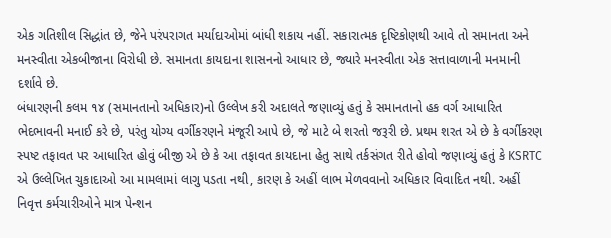એક ગતિશીલ સિદ્ધાંત છે, જેને પરંપરાગત મર્યાદાઓમાં બાંધી શકાય નહીં. સકારાત્મક દૃષ્ટિકોણથી આવે તો સમાનતા અને મનસ્વીતા એકબીજાના વિરોધી છે. સમાનતા કાયદાના શાસનનો આધાર છે, જ્યારે મનસ્વીતા એક સત્તાવાળાની મનમાની દર્શાવે છે.
બંધારણની કલમ ૧૪ (સમાનતાનો અધિકાર)નો ઉલ્લેખ કરી અદાલતે જણાવ્યું હતું કે સમાનતાનો હક વર્ગ આધારિત ભેદભાવની મનાઈ કરે છે, પરંતુ યોગ્ય વર્ગીકરણને મંજૂરી આપે છે, જે માટે બે શરતો જરૂરી છે. પ્રથમ શરત એ છે કે વર્ગીકરણ સ્પષ્ટ તફાવત પર આધારિત હોવું બીજી એ છે કે આ તફાવત કાયદાના હેતુ સાથે તર્કસંગત રીતે હોવો જણાવ્યું હતું કે KSRTC એ ઉલ્લેખિત ચુકાદાઓ આ મામલામાં લાગુ પડતા નથી, કારણ કે અહીં લાભ મેળવવાનો અધિકાર વિવાદિત નથી. અહીં નિવૃત્ત કર્મચારીઓને માત્ર પેન્શન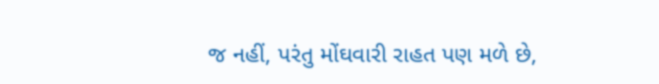જ નહીં, પરંતુ મોંઘવારી રાહત પણ મળે છે,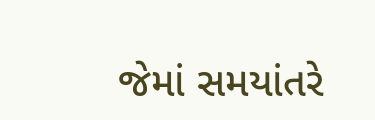જેમાં સમયાંતરે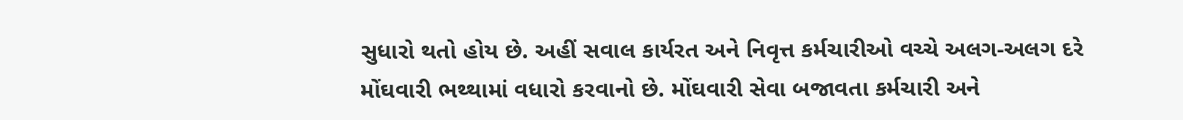સુધારો થતો હોય છે. અહીં સવાલ કાર્યરત અને નિવૃત્ત કર્મચારીઓ વચ્ચે અલગ-અલગ દરે મોંઘવારી ભથ્થામાં વધારો કરવાનો છે. મોંઘવારી સેવા બજાવતા કર્મચારી અને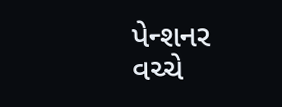પેન્શનર વચ્ચે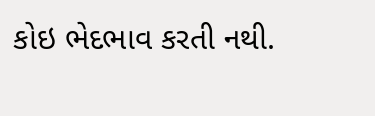કોઇ ભેદભાવ કરતી નથી.